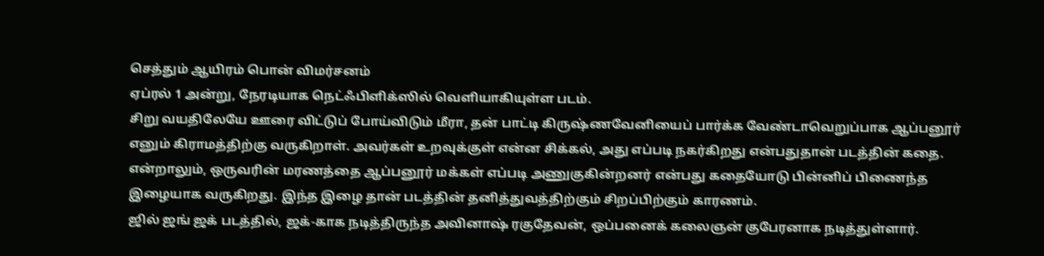செத்தும் ஆயிரம் பொன் விமர்சனம்
ஏப்ரல் 1 அன்று, நேரடியாக நெட்ஃபிளிக்ஸில் வெளியாகியுள்ள படம்.
சிறு வயதிலேயே ஊரை விட்டுப் போய்விடும் மீரா, தன் பாட்டி கிருஷ்ணவேனியைப் பார்க்க வேண்டாவெறுப்பாக ஆப்பனூர் எனும் கிராமத்திற்கு வருகிறாள். அவர்கள் உறவுக்குள் என்ன சிக்கல், அது எப்படி நகர்கிறது என்பதுதான் படத்தின் கதை. என்றாலும், ஒருவரின் மரணத்தை ஆப்பனூர் மக்கள் எப்படி அணுகுகின்றனர் என்பது கதையோடு பின்னிப் பிணைந்த இழையாக வருகிறது. இந்த இழை தான் படத்தின் தனித்துவத்திற்கும் சிறப்பிற்கும் காரணம்.
ஜில் ஜங் ஜக் படத்தில், ஜக்-காக நடித்திருந்த அவினாஷ் ரகுதேவன், ஒப்பனைக் கலைஞன் குபேரனாக நடித்துள்ளார்.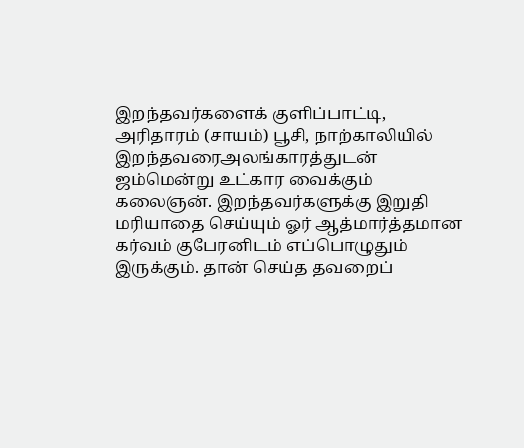இறந்தவர்களைக் குளிப்பாட்டி, அரிதாரம் (சாயம்) பூசி, நாற்காலியில் இறந்தவரைஅலங்காரத்துடன் ஜம்மென்று உட்கார வைக்கும் கலைஞன். இறந்தவர்களுக்கு இறுதி மரியாதை செய்யும் ஓர் ஆத்மார்த்தமான கர்வம் குபேரனிடம் எப்பொழுதும் இருக்கும். தான் செய்த தவறைப்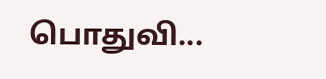பொதுவி...